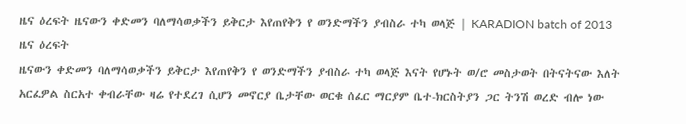ዜና ዕረፍት ዜናውን ቀድመን ባለማሳወቃችን ይቅርታ እየጠየቅን የ ወንድማችን ያብስራ ተካ ወላጅ | KARADION batch of 2013
ዜና ዕረፍት
ዜናውን ቀድመን ባለማሳወቃችን ይቅርታ እየጠየቅን የ ወንድማችን ያብስራ ተካ ወላጅ እናት የሆኑት ወ/ሮ መስታወት በትናትናው እለት አርፈዎል ስርአተ ቀብራቸው ዛሬ የተደረገ ሲሆን መኖርያ ቤታቸው ወርቁ ሰፈር ማርያም ቤተ-ክርስትያን ጋር ትንሽ ወረድ ብሎ ነው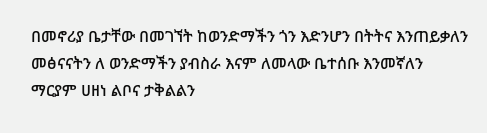በመኖሪያ ቤታቸው በመገኘት ከወንድማችን ጎን እድንሆን በትትና እንጠይቃለን
መፅናናትን ለ ወንድማችን ያብስራ እናም ለመላው ቤተሰቡ እንመኛለን
ማርያም ሀዘነ ልቦና ታቅልልን